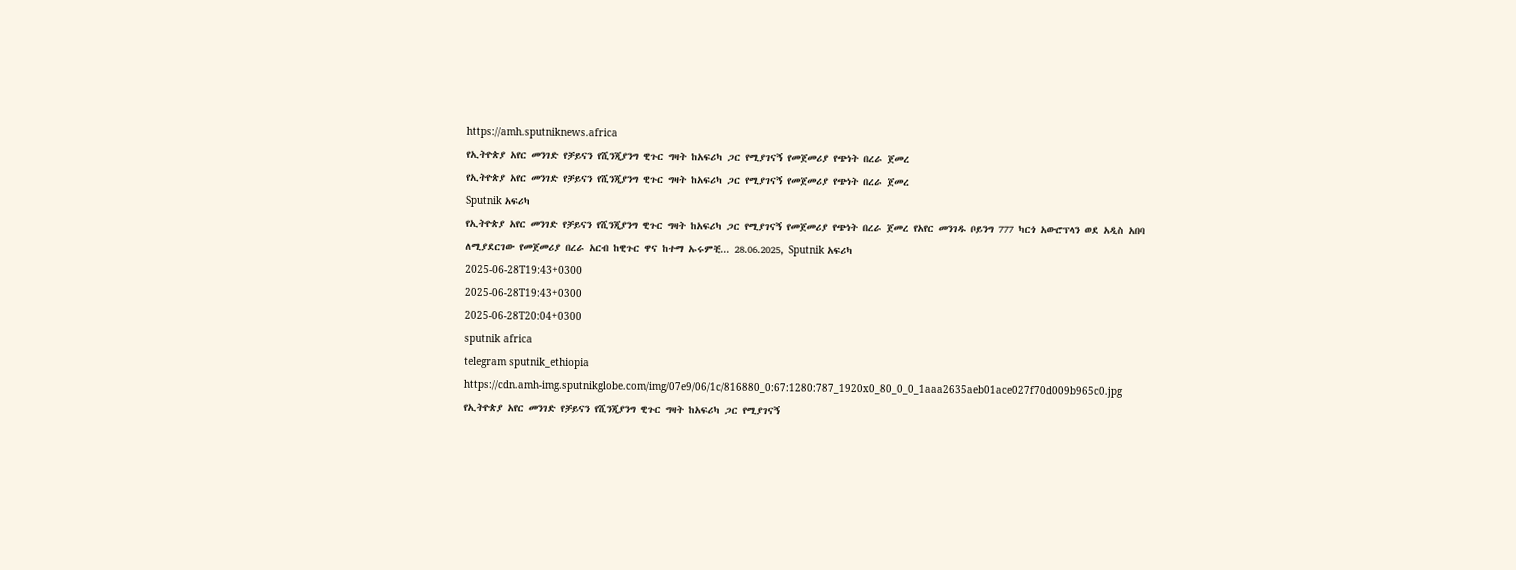https://amh.sputniknews.africa
የኢትዮጵያ አየር መንገድ የቻይናን የሺንጂያንግ ዊጉር ግዛት ከአፍሪካ ጋር የሚያገናኝ የመጀመሪያ የጭነት በረራ ጀመረ
የኢትዮጵያ አየር መንገድ የቻይናን የሺንጂያንግ ዊጉር ግዛት ከአፍሪካ ጋር የሚያገናኝ የመጀመሪያ የጭነት በረራ ጀመረ
Sputnik አፍሪካ
የኢትዮጵያ አየር መንገድ የቻይናን የሺንጂያንግ ዊጉር ግዛት ከአፍሪካ ጋር የሚያገናኝ የመጀመሪያ የጭነት በረራ ጀመረ የአየር መንገዱ ቦይንግ 777 ካርጎ አውሮፕላን ወደ አዲስ አበባ ለሚያደርገው የመጀመሪያ በረራ አርብ ከዊጉር ዋና ከተማ ኡሩምቺ... 28.06.2025, Sputnik አፍሪካ
2025-06-28T19:43+0300
2025-06-28T19:43+0300
2025-06-28T20:04+0300
sputnik africa
telegram sputnik_ethiopia
https://cdn.amh-img.sputnikglobe.com/img/07e9/06/1c/816880_0:67:1280:787_1920x0_80_0_0_1aaa2635aeb01ace027f70d009b965c0.jpg
የኢትዮጵያ አየር መንገድ የቻይናን የሺንጂያንግ ዊጉር ግዛት ከአፍሪካ ጋር የሚያገናኝ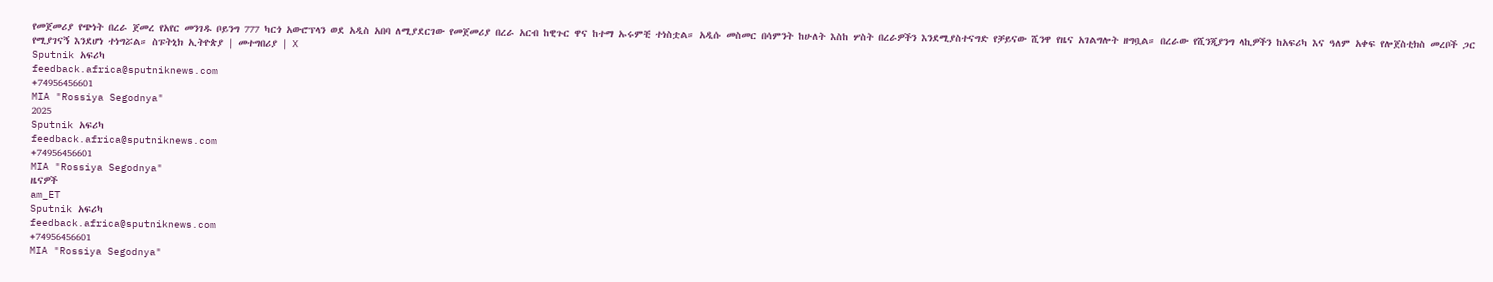የመጀመሪያ የጭነት በረራ ጀመረ የአየር መንገዱ ቦይንግ 777 ካርጎ አውሮፕላን ወደ አዲስ አበባ ለሚያደርገው የመጀመሪያ በረራ አርብ ከዊጉር ዋና ከተማ ኡሩምቺ ተነስቷል። አዲሱ መስመር በሳምንት ከሁለት እስከ ሦስት በረራዎችን እንደሚያስተናግድ የቻይናው ሺንዋ የዜና አገልግሎት ዘግቧል። በረራው የሺንጂያንግ ላኪዎችን ከአፍሪካ እና ዓለም አቀፍ የሎጀስቲክስ መረቦች ጋር የሚያገናኝ እንደሆነ ተነግሯል። ስፑትኒክ ኢትዮጵያ | መተግበሪያ | X
Sputnik አፍሪካ
feedback.africa@sputniknews.com
+74956456601
MIA "Rossiya Segodnya"
2025
Sputnik አፍሪካ
feedback.africa@sputniknews.com
+74956456601
MIA "Rossiya Segodnya"
ዜናዎች
am_ET
Sputnik አፍሪካ
feedback.africa@sputniknews.com
+74956456601
MIA "Rossiya Segodnya"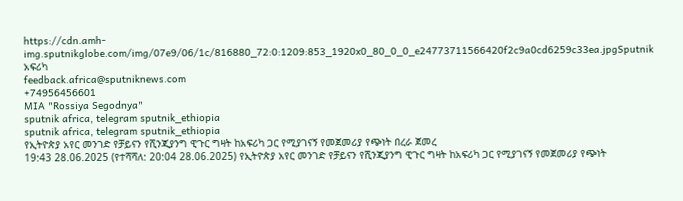https://cdn.amh-img.sputnikglobe.com/img/07e9/06/1c/816880_72:0:1209:853_1920x0_80_0_0_e24773711566420f2c9a0cd6259c33ea.jpgSputnik አፍሪካ
feedback.africa@sputniknews.com
+74956456601
MIA "Rossiya Segodnya"
sputnik africa, telegram sputnik_ethiopia
sputnik africa, telegram sputnik_ethiopia
የኢትዮጵያ አየር መንገድ የቻይናን የሺንጂያንግ ዊጉር ግዛት ከአፍሪካ ጋር የሚያገናኝ የመጀመሪያ የጭነት በረራ ጀመረ
19:43 28.06.2025 (የተሻሻለ: 20:04 28.06.2025) የኢትዮጵያ አየር መንገድ የቻይናን የሺንጂያንግ ዊጉር ግዛት ከአፍሪካ ጋር የሚያገናኝ የመጀመሪያ የጭነት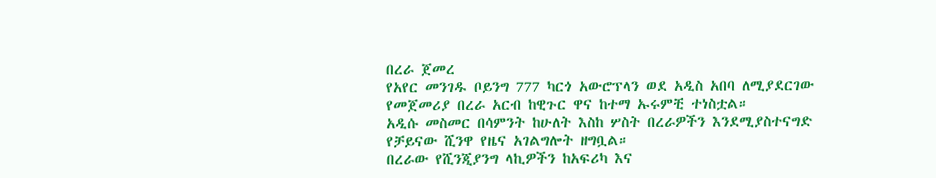በረራ ጀመረ
የአየር መንገዱ ቦይንግ 777 ካርጎ አውሮፕላን ወደ አዲስ አበባ ለሚያደርገው የመጀመሪያ በረራ አርብ ከዊጉር ዋና ከተማ ኡሩምቺ ተነስቷል።
አዲሱ መስመር በሳምንት ከሁለት እስከ ሦስት በረራዎችን እንደሚያስተናግድ የቻይናው ሺንዋ የዜና አገልግሎት ዘግቧል።
በረራው የሺንጂያንግ ላኪዎችን ከአፍሪካ እና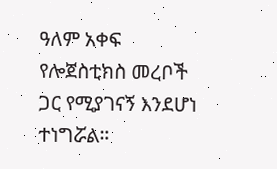ዓለም አቀፍ የሎጀስቲክስ መረቦች ጋር የሚያገናኝ እንደሆነ ተነግሯል።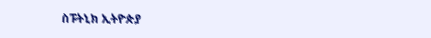ስፑትኒክ ኢትዮጵያ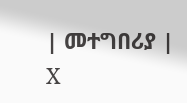| መተግበሪያ | X